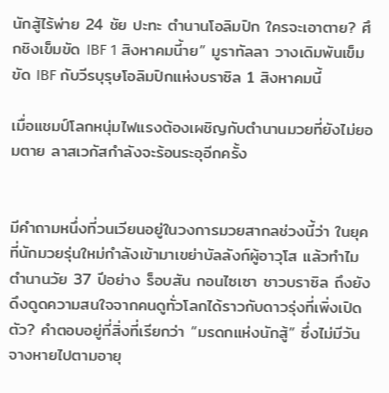นักสู้ไร้พ่าย 24 ชัย ปะทะ ตำนานโอลิมปิก ใครจะเอาตาย? ศึกชิงเข็มขัด IBF 1 สิงหาคมนี้าย” มูราทัลลา วางเดิมพันเข็มขัด IBF กับวีรบุรุษโอลิมปิกแห่งบราซิล 1 สิงหาคมนี้

เมื่อแชมป์โลกหนุ่มไฟแรงต้องเผชิญกับตำนานมวยที่ยังไม่ยอมตาย ลาสเวกัสกำลังจะร้อนระอุอีกครั้ง


มีคำถามหนึ่งที่วนเวียนอยู่ในวงการมวยสากลช่วงนี้ว่า ในยุคที่นักมวยรุ่นใหม่กำลังเข้ามาเขย่าบัลลังก์ผู้อาวุโส แล้วทำไมตำนานวัย 37 ปีอย่าง ร็อบสัน กอนไซเซา ชาวบราซิล ถึงยังดึงดูดความสนใจจากคนดูทั่วโลกได้ราวกับดาวรุ่งที่เพิ่งเปิดตัว? คำตอบอยู่ที่สิ่งที่เรียกว่า “มรดกแห่งนักสู้” ซึ่งไม่มีวันจางหายไปตามอายุ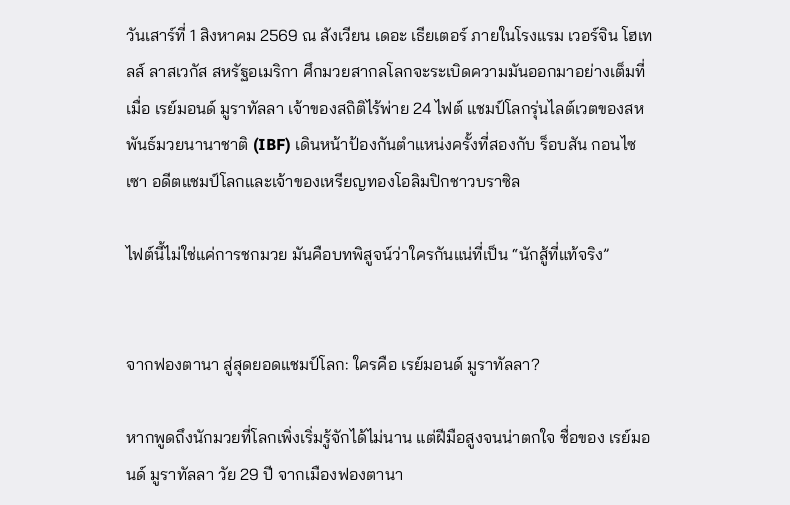วันเสาร์ที่ 1 สิงหาคม 2569 ณ สังเวียน เดอะ เธียเตอร์ ภายในโรงแรม เวอร์จิน โฮเทลส์ ลาสเวกัส สหรัฐอเมริกา ศึกมวยสากลโลกจะระเบิดความมันออกมาอย่างเต็มที่ เมื่อ เรย์มอนด์ มูราทัลลา เจ้าของสถิติไร้พ่าย 24 ไฟต์ แชมป์โลกรุ่นไลต์เวตของสหพันธ์มวยนานาชาติ (IBF) เดินหน้าป้องกันตำแหน่งครั้งที่สองกับ ร็อบสัน กอนไซเซา อดีตแชมป์โลกและเจ้าของเหรียญทองโอลิมปิกชาวบราซิล

ไฟต์นี้ไม่ใช่แค่การชกมวย มันคือบทพิสูจน์ว่าใครกันแน่ที่เป็น “นักสู้ที่แท้จริง”


จากฟองตานา สู่สุดยอดแชมป์โลก: ใครคือ เรย์มอนด์ มูราทัลลา?

หากพูดถึงนักมวยที่โลกเพิ่งเริ่มรู้จักได้ไม่นาน แต่ฝีมือสูงจนน่าตกใจ ชื่อของ เรย์มอนด์ มูราทัลลา วัย 29 ปี จากเมืองฟองตานา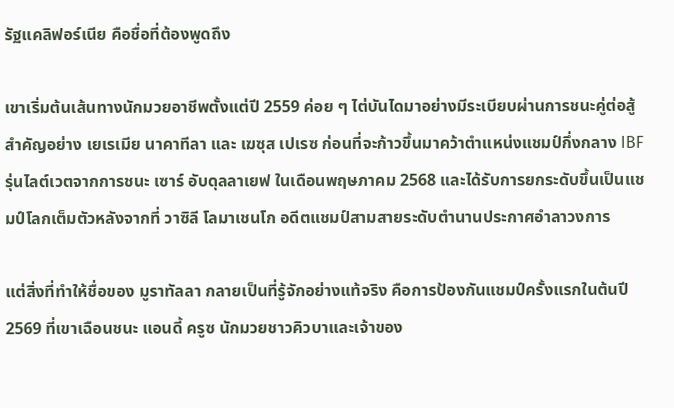รัฐแคลิฟอร์เนีย คือชื่อที่ต้องพูดถึง

เขาเริ่มต้นเส้นทางนักมวยอาชีพตั้งแต่ปี 2559 ค่อย ๆ ไต่บันไดมาอย่างมีระเบียบผ่านการชนะคู่ต่อสู้สำคัญอย่าง เยเรเมีย นาคาทีลา และ เฆซุส เปเรซ ก่อนที่จะก้าวขึ้นมาคว้าตำแหน่งแชมป์กึ่งกลาง IBF รุ่นไลต์เวตจากการชนะ เซาร์ อับดุลลาเยฟ ในเดือนพฤษภาคม 2568 และได้รับการยกระดับขึ้นเป็นแชมป์โลกเต็มตัวหลังจากที่ วาซิลี โลมาเชนโก อดีตแชมป์สามสายระดับตำนานประกาศอำลาวงการ

แต่สิ่งที่ทำให้ชื่อของ มูราทัลลา กลายเป็นที่รู้จักอย่างแท้จริง คือการป้องกันแชมป์ครั้งแรกในต้นปี 2569 ที่เขาเฉือนชนะ แอนดี้ ครูซ นักมวยชาวคิวบาและเจ้าของ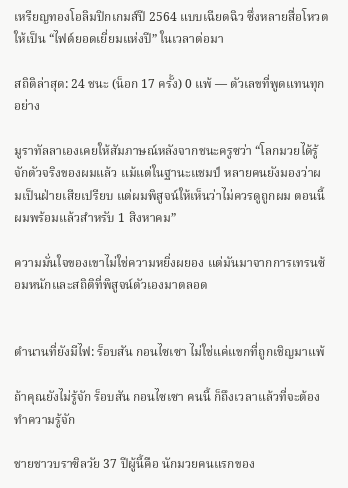เหรียญทองโอลิมปิกเกมส์ปี 2564 แบบเฉียดฉิว ซึ่งหลายสื่อโหวตให้เป็น “ไฟต์ยอดเยี่ยมแห่งปี” ในเวลาต่อมา

สถิติล่าสุด: 24 ชนะ (น็อก 17 ครั้ง) 0 แพ้ — ตัวเลขที่พูดแทนทุกอย่าง

มูราทัลลาเองเคยให้สัมภาษณ์หลังจากชนะครูซว่า “โลกมวยได้รู้จักตัวจริงของผมแล้ว แม้แต่ในฐานะแชมป์ หลายคนยังมองว่าผมเป็นฝ่ายเสียเปรียบ แต่ผมพิสูจน์ให้เห็นว่าไม่ควรดูถูกผม ตอนนี้ผมพร้อมแล้วสำหรับ 1 สิงหาคม”

ความมั่นใจของเขาไม่ใช่ความหยิ่งผยอง แต่มันมาจากการเทรนซ้อมหนักและสถิติที่พิสูจน์ตัวเองมาตลอด


ตำนานที่ยังมีไฟ: ร็อบสัน กอนไซเซา ไม่ใช่แค่แขกที่ถูกเชิญมาแพ้

ถ้าคุณยังไม่รู้จัก ร็อบสัน กอนไซเซา คนนี้ ก็ถึงเวลาแล้วที่จะต้องทำความรู้จัก

ชายชาวบราซิลวัย 37 ปีผู้นี้คือ นักมวยคนแรกของ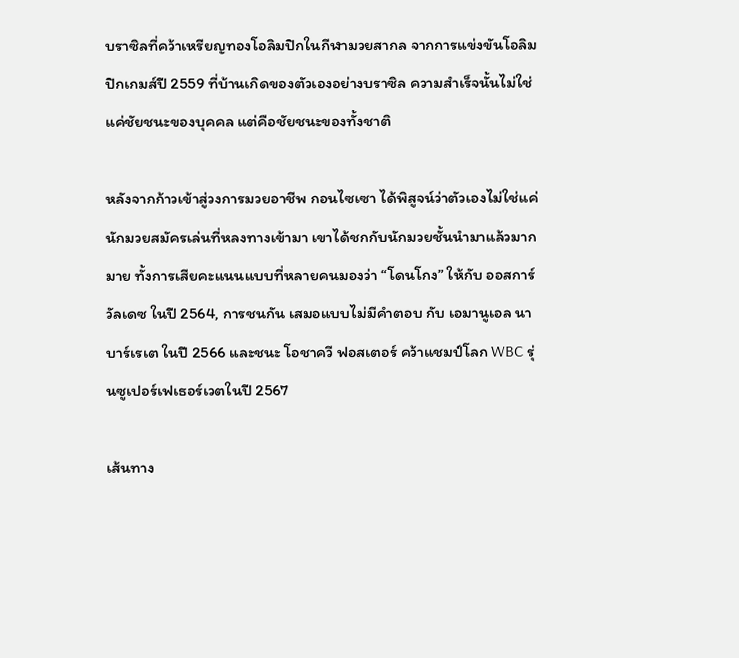บราซิลที่คว้าเหรียญทองโอลิมปิกในกีฬามวยสากล จากการแข่งขันโอลิมปิกเกมส์ปี 2559 ที่บ้านเกิดของตัวเองอย่างบราซิล ความสำเร็จนั้นไม่ใช่แค่ชัยชนะของบุคคล แต่คือชัยชนะของทั้งชาติ

หลังจากก้าวเข้าสู่วงการมวยอาชีพ กอนไซเซา ได้พิสูจน์ว่าตัวเองไม่ใช่แค่นักมวยสมัครเล่นที่หลงทางเข้ามา เขาได้ชกกับนักมวยชั้นนำมาแล้วมากมาย ทั้งการเสียคะแนนแบบที่หลายคนมองว่า “โดนโกง” ให้กับ ออสการ์ วัลเดซ ในปี 2564, การชนกัน เสมอแบบไม่มีคำตอบ กับ เอมานูเอล นาบาร์เรเต ในปี 2566 และชนะ โอชาควี ฟอสเตอร์ คว้าแชมป์โลก WBC รุ่นซูเปอร์เฟเธอร์เวตในปี 2567

เส้นทาง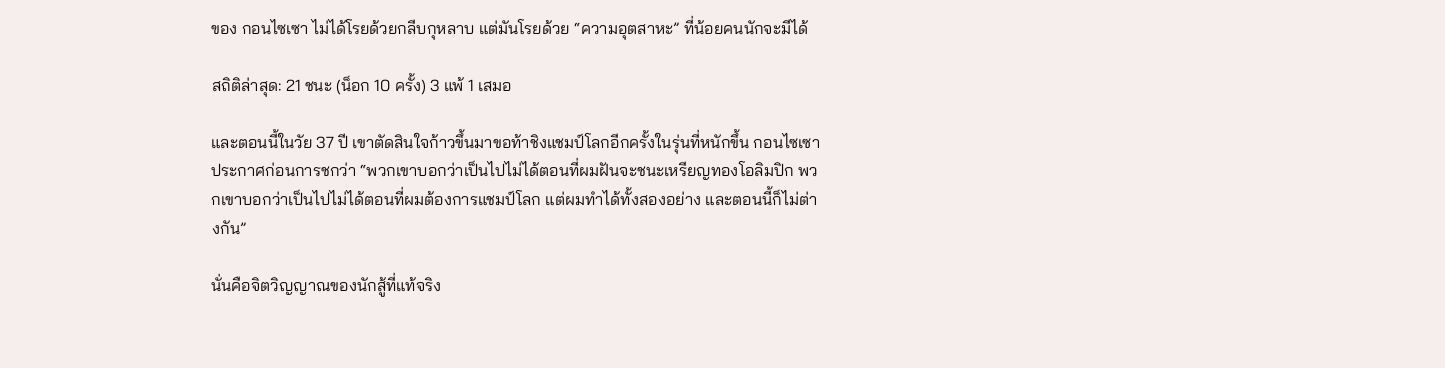ของ กอนไซเซา ไม่ได้โรยด้วยกลีบกุหลาบ แต่มันโรยด้วย “ความอุตสาหะ” ที่น้อยคนนักจะมีได้

สถิติล่าสุด: 21 ชนะ (น็อก 10 ครั้ง) 3 แพ้ 1 เสมอ

และตอนนี้ในวัย 37 ปี เขาตัดสินใจก้าวขึ้นมาขอท้าชิงแชมป์โลกอีกครั้งในรุ่นที่หนักขึ้น กอนไซเซา ประกาศก่อนการชกว่า “พวกเขาบอกว่าเป็นไปไม่ได้ตอนที่ผมฝันจะชนะเหรียญทองโอลิมปิก พวกเขาบอกว่าเป็นไปไม่ได้ตอนที่ผมต้องการแชมป์โลก แต่ผมทำได้ทั้งสองอย่าง และตอนนี้ก็ไม่ต่างกัน”

นั่นคือจิตวิญญาณของนักสู้ที่แท้จริง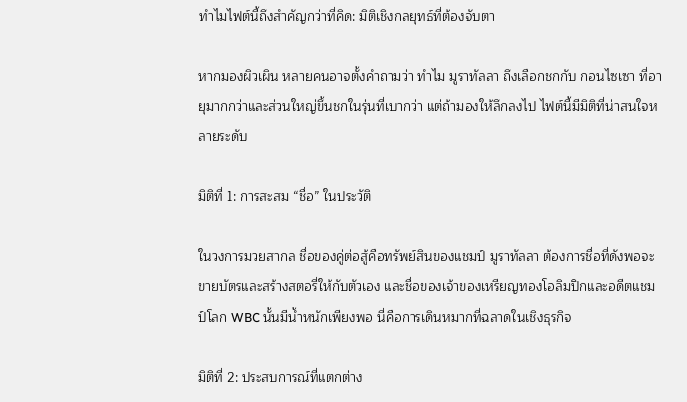ทำไมไฟต์นี้ถึงสำคัญกว่าที่คิด: มิติเชิงกลยุทธ์ที่ต้องจับตา

หากมองผิวเผิน หลายคนอาจตั้งคำถามว่า ทำไม มูราทัลลา ถึงเลือกชกกับ กอนไซเซา ที่อายุมากกว่าและส่วนใหญ่ขึ้นชกในรุ่นที่เบากว่า แต่ถ้ามองให้ลึกลงไป ไฟต์นี้มีมิติที่น่าสนใจหลายระดับ

มิติที่ 1: การสะสม “ชื่อ” ในประวัติ

ในวงการมวยสากล ชื่อของคู่ต่อสู้คือทรัพย์สินของแชมป์ มูราทัลลา ต้องการชื่อที่ดังพอจะขายบัตรและสร้างสตอรี่ให้กับตัวเอง และชื่อของเจ้าของเหรียญทองโอลิมปิกและอดีตแชมป์โลก WBC นั้นมีน้ำหนักเพียงพอ นี่คือการเดินหมากที่ฉลาดในเชิงธุรกิจ

มิติที่ 2: ประสบการณ์ที่แตกต่าง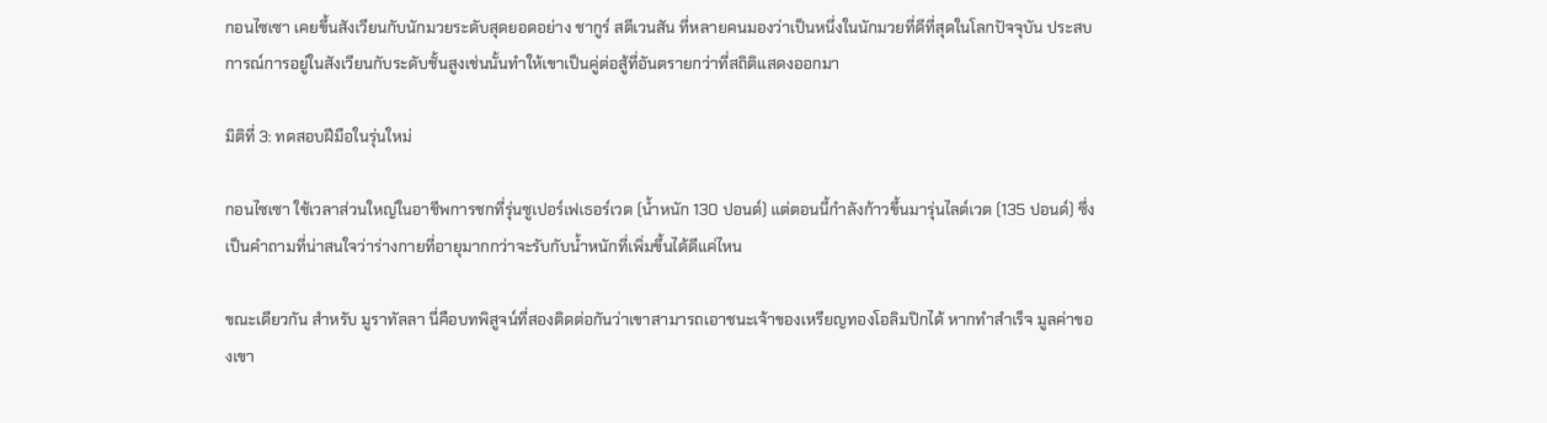กอนไซเซา เคยขึ้นสังเวียนกับนักมวยระดับสุดยอดอย่าง ชากูร์ สตีเวนสัน ที่หลายคนมองว่าเป็นหนึ่งในนักมวยที่ดีที่สุดในโลกปัจจุบัน ประสบการณ์การอยู่ในสังเวียนกับระดับชั้นสูงเช่นนั้นทำให้เขาเป็นคู่ต่อสู้ที่อันตรายกว่าที่สถิติแสดงออกมา

มิติที่ 3: ทดสอบฝีมือในรุ่นใหม่

กอนไซเซา ใช้เวลาส่วนใหญ่ในอาชีพการชกที่รุ่นซูเปอร์เฟเธอร์เวต (น้ำหนัก 130 ปอนด์) แต่ตอนนี้กำลังก้าวขึ้นมารุ่นไลต์เวต (135 ปอนด์) ซึ่งเป็นคำถามที่น่าสนใจว่าร่างกายที่อายุมากกว่าจะรับกับน้ำหนักที่เพิ่มขึ้นได้ดีแค่ไหน

ขณะเดียวกัน สำหรับ มูราทัลลา นี่คือบทพิสูจน์ที่สองติดต่อกันว่าเขาสามารถเอาชนะเจ้าของเหรียญทองโอลิมปิกได้ หากทำสำเร็จ มูลค่าของเขา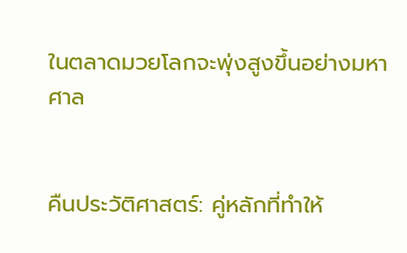ในตลาดมวยโลกจะพุ่งสูงขึ้นอย่างมหาศาล


คืนประวัติศาสตร์: คู่หลักที่ทำให้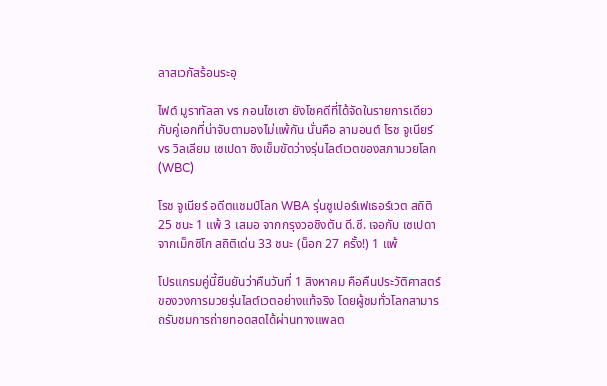ลาสเวกัสร้อนระอุ

ไฟต์ มูราทัลลา vs กอนไซเซา ยังโชคดีที่ได้จัดในรายการเดียวกับคู่เอกที่น่าจับตามองไม่แพ้กัน นั่นคือ ลามอนต์ โรช จูเนียร์ vs วิลเลียม เซเปดา ชิงเข็มขัดว่างรุ่นไลต์เวตของสภามวยโลก (WBC)

โรช จูเนียร์ อดีตแชมป์โลก WBA รุ่นซูเปอร์เฟเธอร์เวต สถิติ 25 ชนะ 1 แพ้ 3 เสมอ จากกรุงวอชิงตัน ดี.ซี. เจอกับ เซเปดา จากเม็กซิโก สถิติเด่น 33 ชนะ (น็อก 27 ครั้ง!) 1 แพ้

โปรแกรมคู่นี้ยืนยันว่าคืนวันที่ 1 สิงหาคม คือคืนประวัติศาสตร์ของวงการมวยรุ่นไลต์เวตอย่างแท้จริง โดยผู้ชมทั่วโลกสามารถรับชมการถ่ายทอดสดได้ผ่านทางแพลต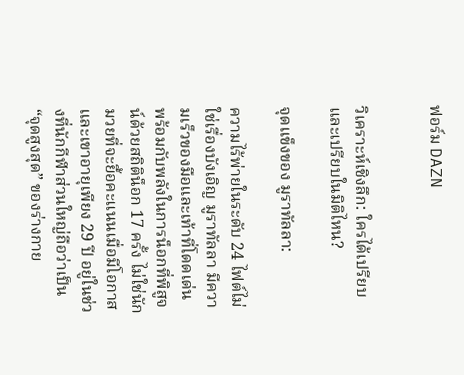ฟอร์ม DAZN


วิเคราะห์เชิงลึก: ใครได้เปรียบ และเปรียบในมิติไหน?

จุดแข็งของ มูราทัลลา:

ความไร้พ่ายในระดับ 24 ไฟต์ไม่ใช่เรื่องบังเอิญ มูราทัลลา มีความเร็วของมือและเท้าที่โดดเด่น พร้อมกับพลังในการน็อกที่พิสูจน์ด้วยสถิติน็อก 17 ครั้ง ไม่ใช่นักมวยที่จะยื้อคะแนนเมื่อมีโอกาส และเขาอายุเพียง 29 ปี อยู่ในช่วงที่นักกีฬาส่วนใหญ่ถือว่าเป็น “จุดสูงสุด” ของร่างกาย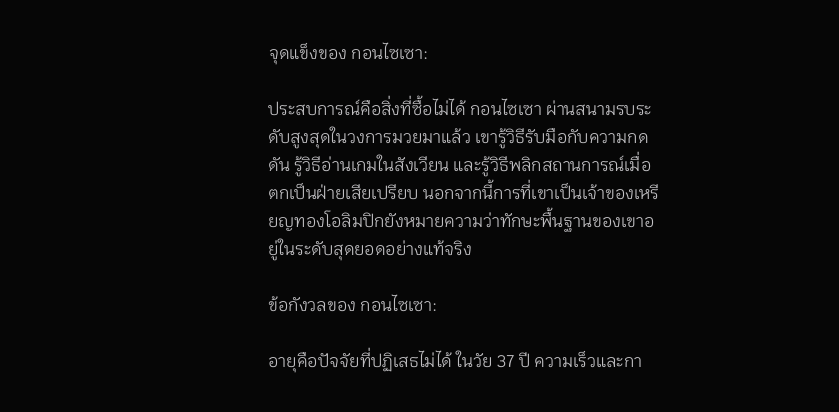จุดแข็งของ กอนไซเซา:

ประสบการณ์คือสิ่งที่ซื้อไม่ได้ กอนไซเซา ผ่านสนามรบระดับสูงสุดในวงการมวยมาแล้ว เขารู้วิธีรับมือกับความกดดัน รู้วิธีอ่านเกมในสังเวียน และรู้วิธีพลิกสถานการณ์เมื่อตกเป็นฝ่ายเสียเปรียบ นอกจากนี้การที่เขาเป็นเจ้าของเหรียญทองโอลิมปิกยังหมายความว่าทักษะพื้นฐานของเขาอยู่ในระดับสุดยอดอย่างแท้จริง

ข้อกังวลของ กอนไซเซา:

อายุคือปัจจัยที่ปฏิเสธไม่ได้ ในวัย 37 ปี ความเร็วและกา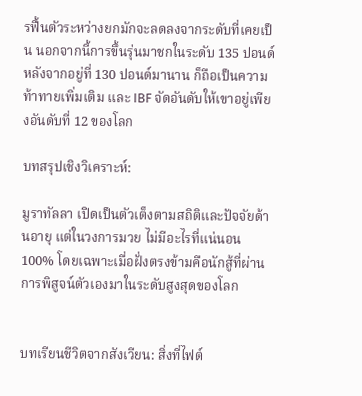รฟื้นตัวระหว่างยกมักจะลดลงจากระดับที่เคยเป็น นอกจากนี้การขึ้นรุ่นมาชกในระดับ 135 ปอนด์หลังจากอยู่ที่ 130 ปอนด์มานาน ก็ถือเป็นความท้าทายเพิ่มเติม และ IBF จัดอันดับให้เขาอยู่เพียงอันดับที่ 12 ของโลก

บทสรุปเชิงวิเคราะห์:

มูราทัลลา เปิดเป็นตัวเต็งตามสถิติและปัจจัยด้านอายุ แต่ในวงการมวย ไม่มีอะไรที่แน่นอน 100% โดยเฉพาะเมื่อฝั่งตรงข้ามคือนักสู้ที่ผ่านการพิสูจน์ตัวเองมาในระดับสูงสุดของโลก


บทเรียนชีวิตจากสังเวียน: สิ่งที่ไฟต์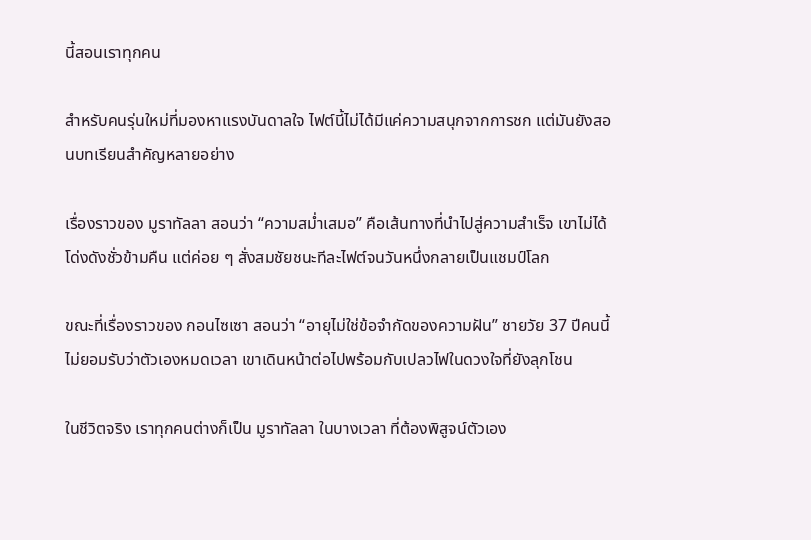นี้สอนเราทุกคน

สำหรับคนรุ่นใหม่ที่มองหาแรงบันดาลใจ ไฟต์นี้ไม่ได้มีแค่ความสนุกจากการชก แต่มันยังสอนบทเรียนสำคัญหลายอย่าง

เรื่องราวของ มูราทัลลา สอนว่า “ความสม่ำเสมอ” คือเส้นทางที่นำไปสู่ความสำเร็จ เขาไม่ได้โด่งดังชั่วข้ามคืน แต่ค่อย ๆ สั่งสมชัยชนะทีละไฟต์จนวันหนึ่งกลายเป็นแชมป์โลก

ขณะที่เรื่องราวของ กอนไซเซา สอนว่า “อายุไม่ใช่ข้อจำกัดของความฝัน” ชายวัย 37 ปีคนนี้ไม่ยอมรับว่าตัวเองหมดเวลา เขาเดินหน้าต่อไปพร้อมกับเปลวไฟในดวงใจที่ยังลุกโชน

ในชีวิตจริง เราทุกคนต่างก็เป็น มูราทัลลา ในบางเวลา ที่ต้องพิสูจน์ตัวเอง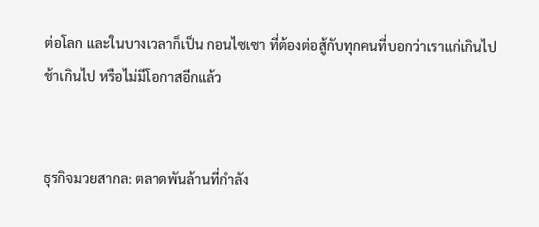ต่อโลก และในบางเวลาก็เป็น กอนไซเซา ที่ต้องต่อสู้กับทุกคนที่บอกว่าเราแก่เกินไป ช้าเกินไป หรือไม่มีโอกาสอีกแล้ว


ธุรกิจมวยสากล: ตลาดพันล้านที่กำลัง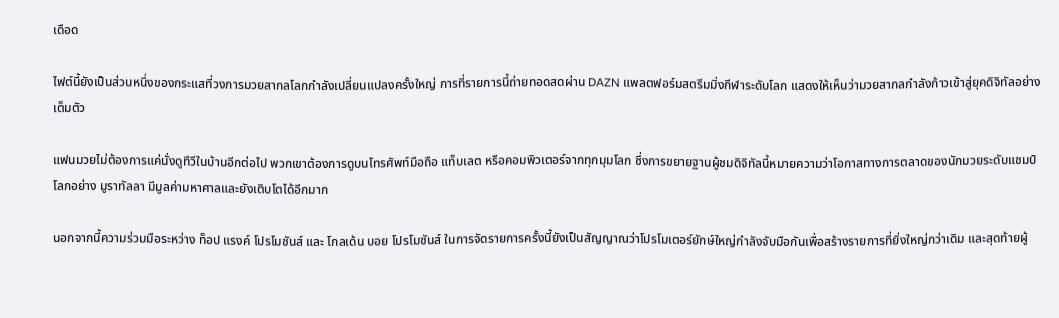เดือด

ไฟต์นี้ยังเป็นส่วนหนึ่งของกระแสที่วงการมวยสากลโลกกำลังเปลี่ยนแปลงครั้งใหญ่ การที่รายการนี้ถ่ายทอดสดผ่าน DAZN แพลตฟอร์มสตรีมมิ่งกีฬาระดับโลก แสดงให้เห็นว่ามวยสากลกำลังก้าวเข้าสู่ยุคดิจิทัลอย่างเต็มตัว

แฟนมวยไม่ต้องการแค่นั่งดูทีวีในบ้านอีกต่อไป พวกเขาต้องการดูบนโทรศัพท์มือถือ แท็บเลต หรือคอมพิวเตอร์จากทุกมุมโลก ซึ่งการขยายฐานผู้ชมดิจิทัลนี้หมายความว่าโอกาสทางการตลาดของนักมวยระดับแชมป์โลกอย่าง มูราทัลลา มีมูลค่ามหาศาลและยังเติบโตได้อีกมาก

นอกจากนี้ความร่วมมือระหว่าง ท็อป แรงค์ โปรโมชันส์ และ โกลเด้น บอย โปรโมชันส์ ในการจัดรายการครั้งนี้ยังเป็นสัญญาณว่าโปรโมเตอร์ยักษ์ใหญ่กำลังจับมือกันเพื่อสร้างรายการที่ยิ่งใหญ่กว่าเดิม และสุดท้ายผู้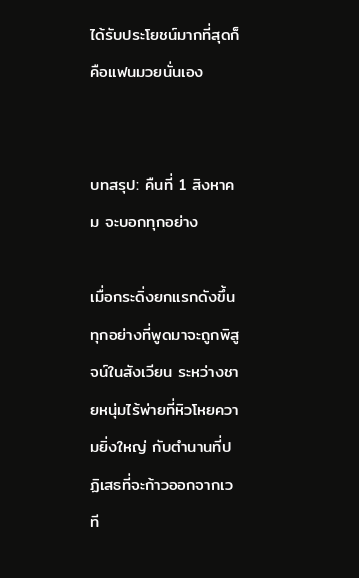ได้รับประโยชน์มากที่สุดก็คือแฟนมวยนั่นเอง


บทสรุป: คืนที่ 1 สิงหาคม จะบอกทุกอย่าง

เมื่อกระดิ่งยกแรกดังขึ้น ทุกอย่างที่พูดมาจะถูกพิสูจน์ในสังเวียน ระหว่างชายหนุ่มไร้พ่ายที่หิวโหยความยิ่งใหญ่ กับตำนานที่ปฏิเสธที่จะก้าวออกจากเวที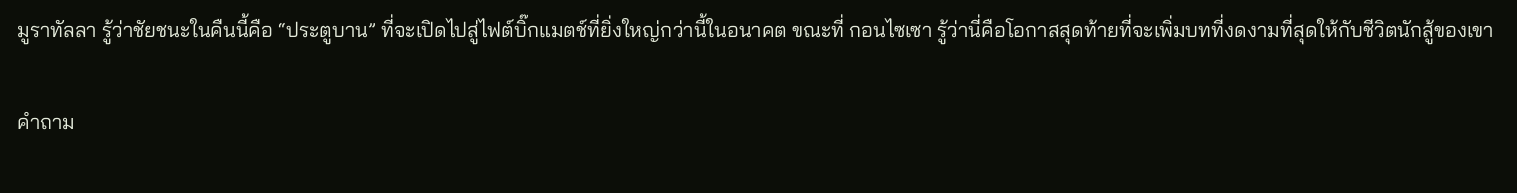มูราทัลลา รู้ว่าชัยชนะในคืนนี้คือ “ประตูบาน” ที่จะเปิดไปสู่ไฟต์บิ๊กแมตช์ที่ยิ่งใหญ่กว่านี้ในอนาคต ขณะที่ กอนไซเซา รู้ว่านี่คือโอกาสสุดท้ายที่จะเพิ่มบทที่งดงามที่สุดให้กับชีวิตนักสู้ของเขา

คำถาม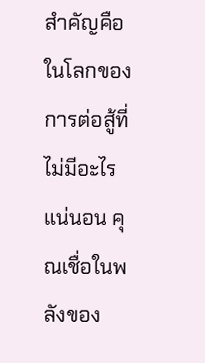สำคัญคือ ในโลกของการต่อสู้ที่ไม่มีอะไรแน่นอน คุณเชื่อในพลังของ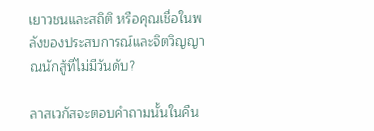เยาวชนและสถิติ หรือคุณเชื่อในพลังของประสบการณ์และจิตวิญญาณนักสู้ที่ไม่มีวันดับ?

ลาสเวกัสจะตอบคำถามนั้นในคืน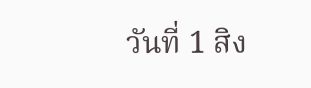วันที่ 1 สิง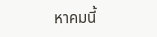หาคมนี้